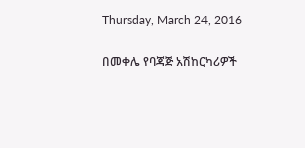Thursday, March 24, 2016

በመቀሌ የባጃጅ አሽከርካሪዎች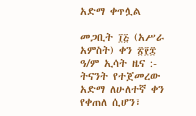አድማ ቀጥሏል

መጋቢት ፲፭ (አሥራ አምስት) ቀን ፳፻፰ ዓ/ም ኢሳት ዜና :- ትናንት የተጀመረው አድማ ለሁለተኛ ቀን የቀጠለ ሲሆን፣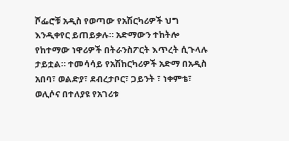ሾፌሮቹ አዲስ የወጣው የአሽርካሪዎች ህግ እንዲቀየር ይጠይቃሉ። አድማውን ተከትሎ የከተማው ነዋሪዎች በትራንስፖርት እጥረት ሲጉላሉ ታይቷል። ተመሳሳይ የአሽከርካሪዎች አድማ በአዲስ አበባ፣ ወልድያ፣ ደብረታቦር፣ ጋይንት ፣ ነቀምቴ፣ ወሊሶና በተለያዩ የአገሪቱ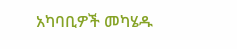አካባቢዎች መካሄዱ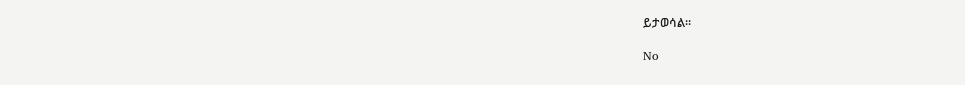ይታወሳል።

No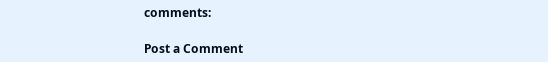comments:

Post a Comment